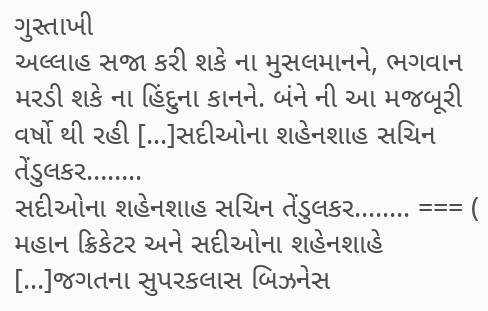ગુસ્તાખી
અલ્લાહ સજા કરી શકે ના મુસલમાનને, ભગવાન મરડી શકે ના હિંદુના કાનને. બંને ની આ મજબૂરી વર્ષો થી રહી [...]સદીઓના શહેનશાહ સચિન તેંડુલકર……..
સદીઓના શહેનશાહ સચિન તેંડુલકર........ === ( મહાન ક્રિકેટર અને સદીઓના શહેનશાહે [...]જગતના સુપરકલાસ બિઝનેસ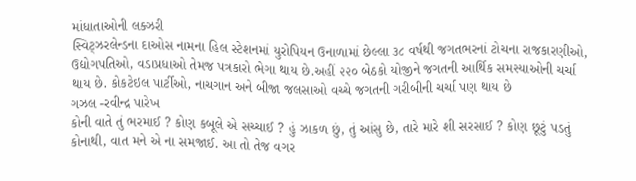માંધાતાઓની લક્ઝરી
સ્વિટ્ઝરલેન્ડના દાઓસ નામના હિલ સ્ટેશનમાં યુરોપિયન ઉનાળામાં છેલ્લા ૩૮ વર્ષથી જગતભરનાં ટોચના રાજકારણીઓ, ઉદ્યોગપતિઓ, વડાપ્રધાઓ તેમજ પત્રકારો ભેગા થાય છે.અહીં ૨૨૦ બેઠકો યોજીને જગતની આર્થિક સમસ્યાઓની ચર્ચા થાય છે. કોકટેઇલ પાર્ટીઓ, નાચગાન અને બીજા જલસાઓ વચ્ચે જગતની ગરીબીની ચર્ચા પણ થાય છે
ગઝલ -રવીન્દ્ર પારેખ
કોની વાતે તું ભરમાઈ ? કોણ કબૂલે એ સચ્ચાઈ ? હું ઝાકળ છું, તું આંસુ છે, તારે મારે શી સરસાઈ ? કોણ છૂટું પડતું કોનાથી, વાત મને એ ના સમજાઈ. આ તો તેજ વગર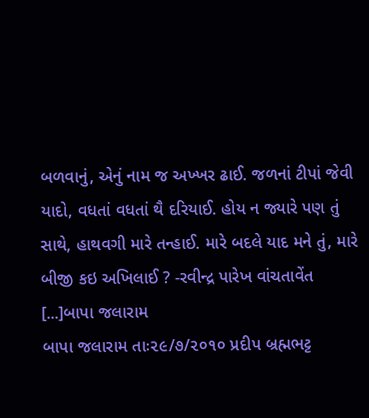બળવાનું, એનું નામ જ અખ્ખર ઢાઈ. જળનાં ટીપાં જેવી યાદો, વધતાં વધતાં થૈ દરિયાઈ. હોય ન જ્યારે પણ તું સાથે, હાથવગી મારે તન્હાઈ. મારે બદલે યાદ મને તું, મારે બીજી કઇ અખિલાઈ ? -રવીન્દ્ર પારેખ વાંચતાવેંત [...]બાપા જલારામ
બાપા જલારામ તાઃ૨૯/૭/૨૦૧૦ પ્રદીપ બ્રહ્મભટ્ટ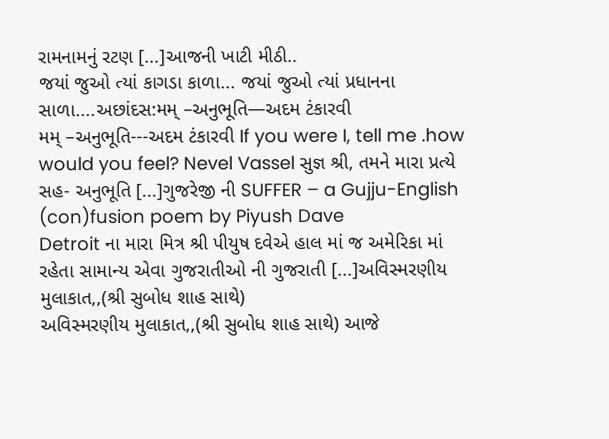રામનામનું રટણ [...]આજની ખાટી મીઠી..
જયાં જુઓ ત્યાં કાગડા કાળા... જયાં જુઓ ત્યાં પ્રધાનના સાળા....અછાંદસ:મમ્ –અનુભૂતિ—અદમ ટંકારવી
મમ્ –અનુભૂતિ---અદમ ટંકારવી If you were I, tell me .how would you feel? Nevel Vassel સુજ્ઞ શ્રી, તમને મારા પ્રત્યે સહ- અનુભૂતિ [...]ગુજરેજી ની SUFFER – a Gujju-English (con)fusion poem by Piyush Dave
Detroit ના મારા મિત્ર શ્રી પીયુષ દવેએ હાલ માં જ અમેરિકા માં રહેતા સામાન્ય એવા ગુજરાતીઓ ની ગુજરાતી [...]અવિસ્મરણીય મુલાકાત,,(શ્રી સુબોધ શાહ સાથે)
અવિસ્મરણીય મુલાકાત,,(શ્રી સુબોધ શાહ સાથે) આજે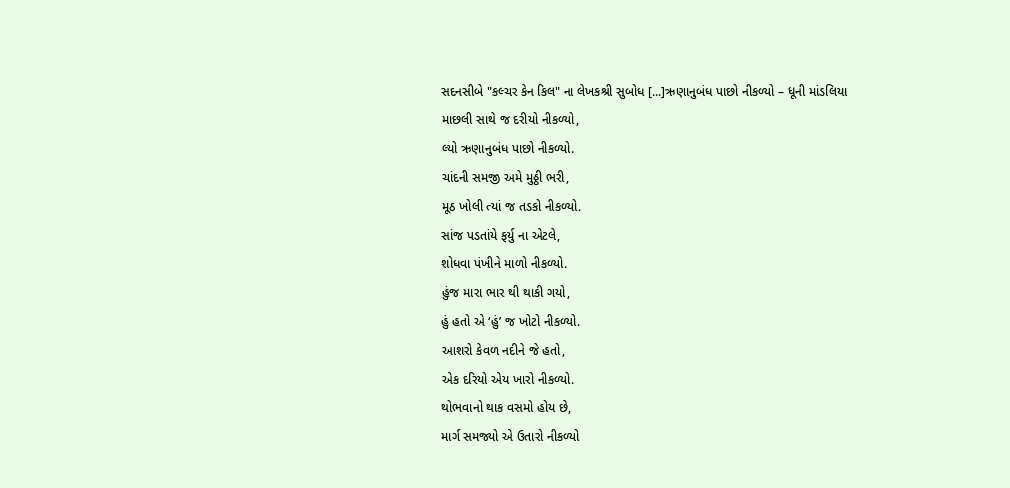સદનસીબે "કલ્ચર કેન કિલ" ના લેખકશ્રી સુબોધ [...]ઋણાનુબંધ પાછો નીકળ્યો – ધૂની માંડલિયા
માછલી સાથે જ દરીયો નીકળ્યો,
લ્યો ઋણાનુબંધ પાછો નીકળ્યો.
ચાંદની સમજી અમે મુઠ્ઠી ભરી,
મૂઠ ખોલી ત્યાં જ તડકો નીકળ્યો.
સાંજ પડતાંયે ફર્યુ ના એટલે,
શોધવા પંખીને માળો નીકળ્યો.
હુંજ મારા ભાર થી થાકી ગયો,
હું હતો એ ‘હું’ જ ખોટો નીકળ્યો.
આશરો કેવળ નદીને જે હતો,
એક દરિયો એય ખારો નીકળ્યો.
થોભવાનો થાક વસમો હોય છે,
માર્ગ સમજ્યો એ ઉતારો નીકળ્યો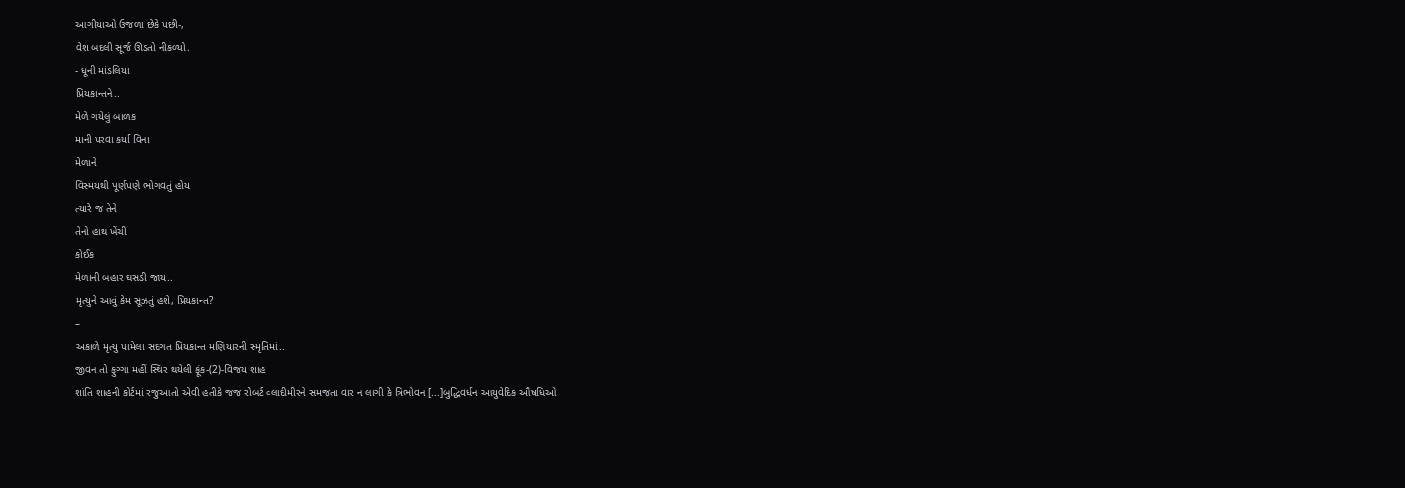આગીયાઓ ઉજળા છેકે પછી-,
વેશ બદલી સૂર્જ ઊડતો નીકળ્યો.
- ધૂની માંડલિયા
પ્રિયકાન્તને..
મેળે ગયેલું બાળક
માની પરવા કર્યા વિના
મેળાને
વિસ્મયથી પૂર્ણપણે ભોગવતું હોય
ત્યારે જ તેને
તેનો હાથ ખેંચી
કોઈક
મેળાની બહાર ઘસડી જાય..
મૃત્યુને આવું કેમ સૂઝતું હશે, પ્રિયકાન્ત?
–
અકાળે મૃત્યુ પામેલા સદગત પ્રિયકાન્ત મણિયારની સ્મૃતિમાં..
જીવન તો ફુગ્ગા મહીં સ્થિર થયેલી ફૂંક-(2)-વિજય શાહ
શાંતિ શાહની કોર્ટમાં રજુઆતો એવી હતીકે જજ રોબર્ટ વ્લાદીમીરને સમજતા વાર ન લાગી કે ત્રિભોવન [...]બુદ્ધિવર્ધન આયુવેદિક ઔષધિઓ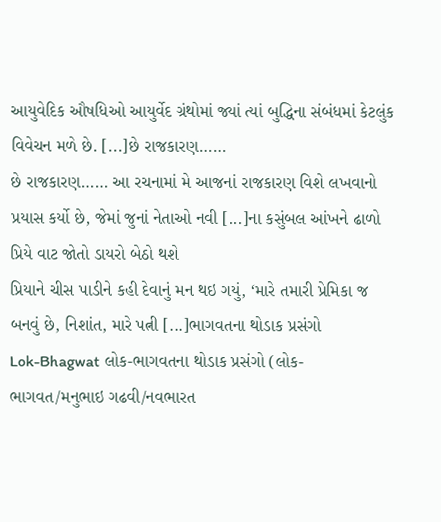આયુવેદિક ઔષધિઓ આયુર્વેદ ગ્રંથોમાં જ્યાં ત્યાં બુદ્ધિના સંબંધમાં કેટલુંક વિવેચન મળે છે. [...]છે રાજકારણ……
છે રાજકારણ…… આ રચનામાં મે આજનાં રાજકારણ વિશે લખવાનો પ્રયાસ કર્યો છે, જેમાં જુનાં નેતાઓ નવી [...]ના કસુંબલ આંખને ઢાળો પ્રિયે વાટ જોતો ડાયરો બેઠો થશે
પ્રિયાને ચીસ પાડીને કહી દેવાનું મન થઇ ગયું, ‘મારે તમારી પ્રેમિકા જ બનવું છે, નિશાંત, મારે પત્ની [...]ભાગવતના થોડાક પ્રસંગો
Lok-Bhagwat લોક-ભાગવતના થોડાક પ્રસંગો (લોક-ભાગવત/મનુભાઇ ગઢવી/નવભારત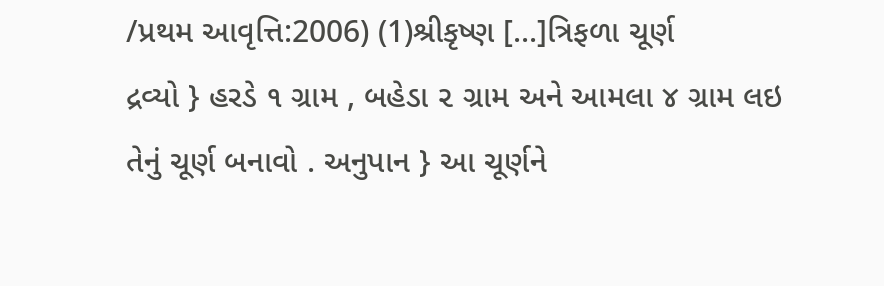/પ્રથમ આવૃત્તિ:2006) (1)શ્રીકૃષ્ણ [...]ત્રિફળા ચૂર્ણ
દ્રવ્યો } હરડે ૧ ગ્રામ , બહેડા ૨ ગ્રામ અને આમલા ૪ ગ્રામ લઇ તેનું ચૂર્ણ બનાવો . અનુપાન } આ ચૂર્ણને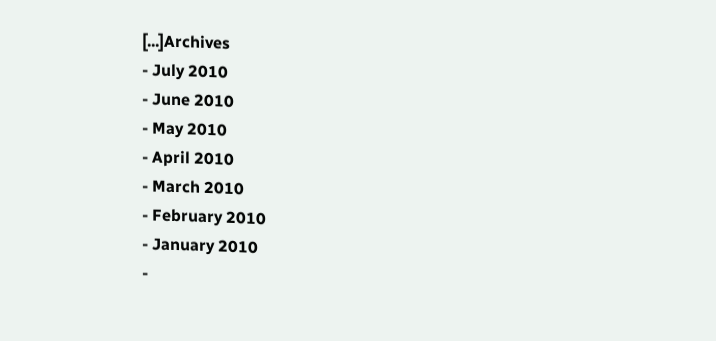[...]Archives
- July 2010
- June 2010
- May 2010
- April 2010
- March 2010
- February 2010
- January 2010
-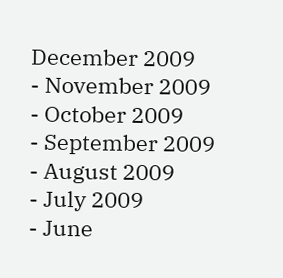December 2009
- November 2009
- October 2009
- September 2009
- August 2009
- July 2009
- June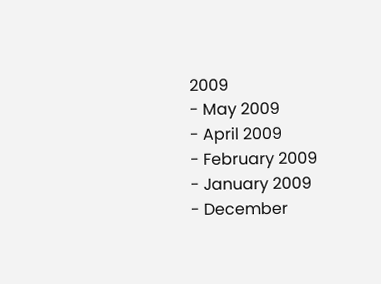2009
- May 2009
- April 2009
- February 2009
- January 2009
- December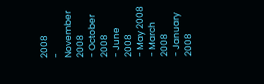2008
- November 2008
- October 2008
- June 2008
- May 2008
- March 2008
- January 2008